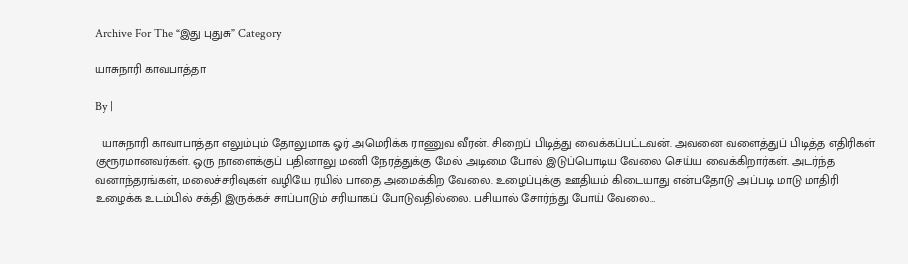Archive For The “இது புதுசு” Category

யாசுநாரி காவபாத்தா

By |

  யாசுநாரி காவாபாத்தா எலும்பும் தோலுமாக ஓர் அமெரிக்க ராணுவ வீரன். சிறைப் பிடித்து வைக்கப்பட்டவன். அவனை வளைத்துப் பிடித்த எதிரிகள் குரூரமானவர்கள். ஒரு நாளைக்குப் பதினாலு மணி நேரத்துக்கு மேல் அடிமை போல் இடுப்பொடிய வேலை செய்ய வைக்கிறார்கள். அடர்ந்த வனாந்தரங்கள், மலைச்சரிவுகள் வழியே ரயில் பாதை அமைக்கிற வேலை. உழைப்புக்கு ஊதியம் கிடையாது என்பதோடு அப்படி மாடு மாதிரி உழைக்க உடம்பில் சக்தி இருக்கச் சாப்பாடும் சரியாகப் போடுவதில்லை. பசியால் சோர்ந்து போய் வேலை…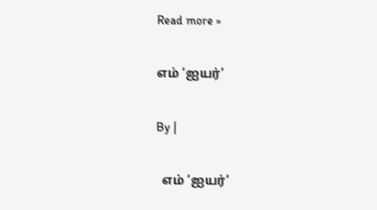Read more »

எம் ‘ஐயர்’

By |

  எம் ‘ஐயர்’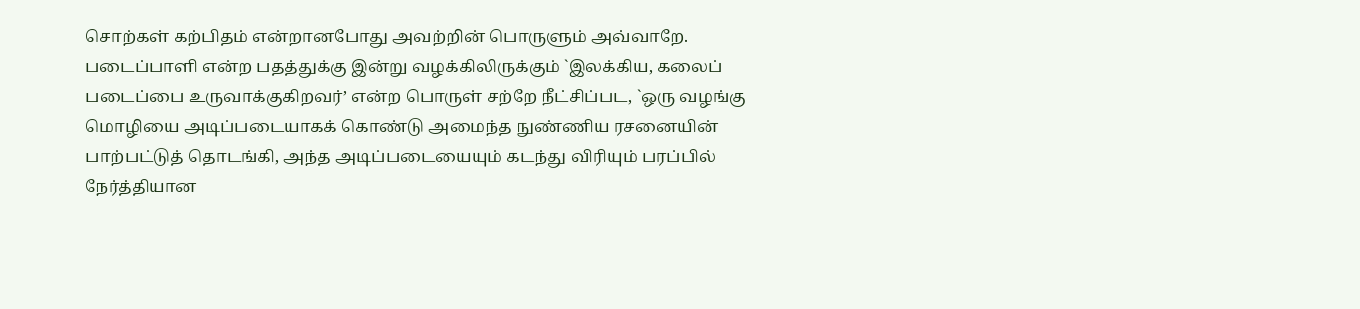சொற்கள் கற்பிதம் என்றானபோது அவற்றின் பொருளும் அவ்வாறே. படைப்பாளி என்ற பதத்துக்கு இன்று வழக்கிலிருக்கும் `இலக்கிய, கலைப் படைப்பை உருவாக்குகிறவர்’ என்ற பொருள் சற்றே நீட்சிப்பட, `ஒரு வழங்கு மொழியை அடிப்படையாகக் கொண்டு அமைந்த நுண்ணிய ரசனையின் பாற்பட்டுத் தொடங்கி, அந்த அடிப்படையையும் கடந்து விரியும் பரப்பில் நேர்த்தியான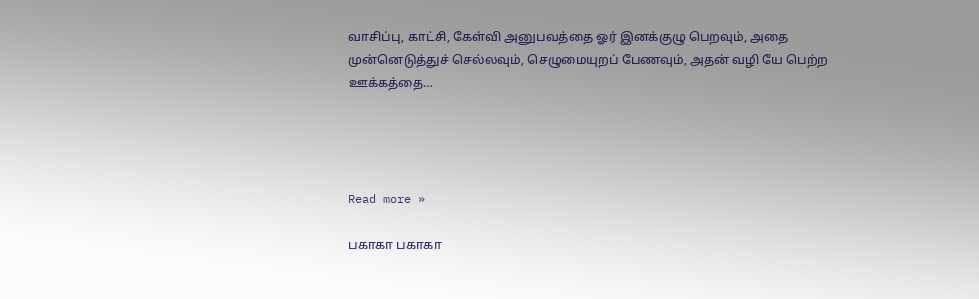வாசிப்பு, காட்சி, கேள்வி அனுபவத்தை ஓர் இனக்குழு பெறவும், அதை முன்னெடுத்துச் செல்லவும், செழுமையுறப் பேணவும், அதன் வழி யே பெற்ற ஊக்கத்தை…




Read more »

பகாகா பகாகா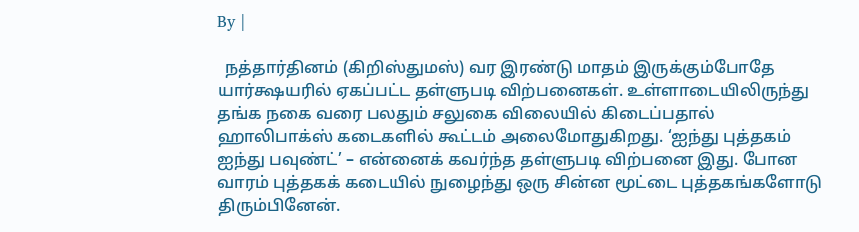By |

  நத்தார்தினம் (கிறிஸ்துமஸ்) வர இரண்டு மாதம் இருக்கும்போதே யார்க்ஷயரில் ஏகப்பட்ட தள்ளுபடி விற்பனைகள். உள்ளாடையிலிருந்து தங்க நகை வரை பலதும் சலுகை விலையில் கிடைப்பதால் ஹாலிபாக்ஸ் கடைகளில் கூட்டம் அலைமோதுகிறது. ‘ஐந்து புத்தகம் ஐந்து பவுண்ட்’ – என்னைக் கவர்ந்த தள்ளுபடி விற்பனை இது. போன வாரம் புத்தகக் கடையில் நுழைந்து ஒரு சின்ன மூட்டை புத்தகங்களோடு திரும்பினேன்.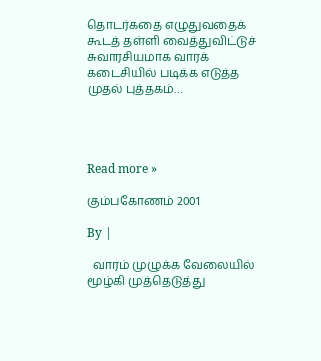தொடர்கதை எழுதுவதைக் கூடத் தள்ளி வைத்துவிட்டுச் சுவாரசியமாக வாரக் கடைசியில் படிக்க எடுத்த முதல் புத்தகம்…




Read more »

கும்பகோணம் 2001

By |

  வாரம் முழுக்க வேலையில் மூழ்கி முத்தெடுத்து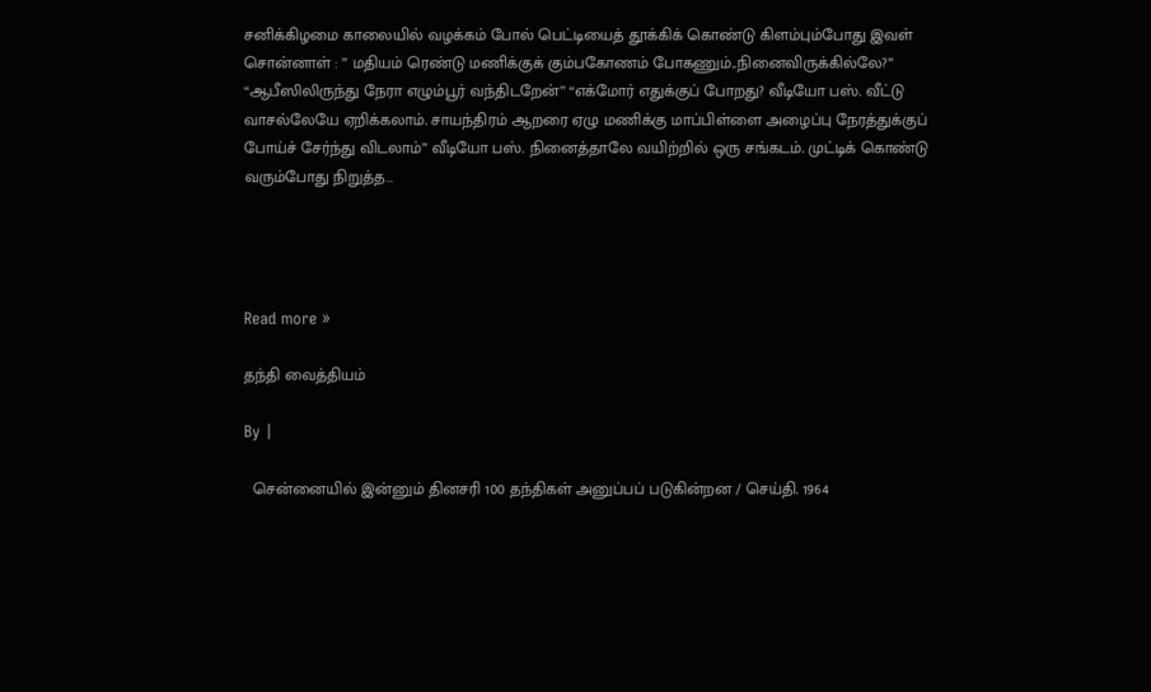சனிக்கிழமை காலையில் வழக்கம் போல் பெட்டியைத் தூக்கிக் கொண்டு கிளம்பும்போது இவள் சொன்னாள் : ” மதியம் ரெண்டு மணிக்குக் கும்பகோணம் போகணும்..நினைவிருக்கில்லே?” “ஆபீஸிலிருந்து நேரா எழும்பூர் வந்திடறேன்” “எக்மோர் எதுக்குப் போறது? வீடியோ பஸ். வீட்டு வாசல்லேயே ஏறிக்கலாம். சாயந்திரம் ஆறரை ஏழு மணிக்கு மாப்பிள்ளை அழைப்பு நேரத்துக்குப் போய்ச் சேர்ந்து விடலாம்” வீடியோ பஸ். நினைத்தாலே வயிற்றில் ஒரு சங்கடம். முட்டிக் கொண்டு வரும்போது நிறுத்த…




Read more »

தந்தி வைத்தியம்

By |

  சென்னையில் இன்னும் தினசரி 100 தந்திகள் அனுப்பப் படுகின்றன / செய்தி. 1964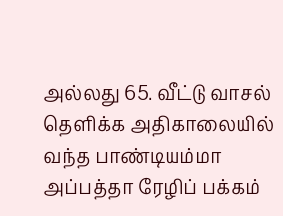அல்லது 65. வீட்டு வாசல் தெளிக்க அதிகாலையில் வந்த பாண்டியம்மா அப்பத்தா ரேழிப் பக்கம்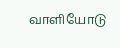வாளியோடு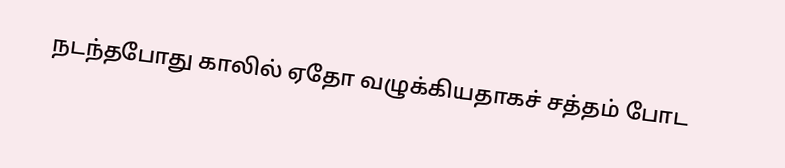நடந்தபோது காலில் ஏதோ வழுக்கியதாகச் சத்தம் போட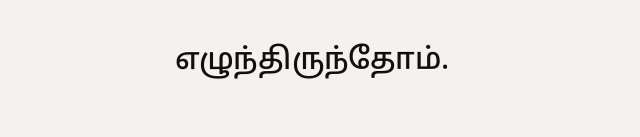எழுந்திருந்தோம்.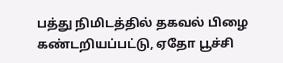பத்து நிமிடத்தில் தகவல் பிழை கண்டறியப்பட்டு, ஏதோ பூச்சி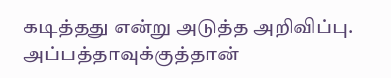கடித்தது என்று அடுத்த அறிவிப்பு. அப்பத்தாவுக்குத்தான்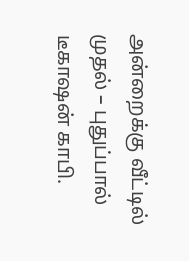அன்றைக்கு வீட்டில் முதல் – புதுப்பால் டீகாஷன் காபி.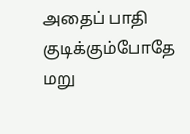அதைப் பாதி குடிக்கும்போதே மறு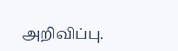அறிவிப்பு.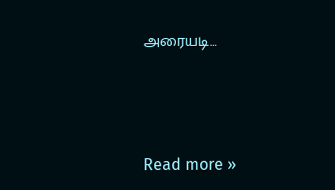அரையடி…




Read more »